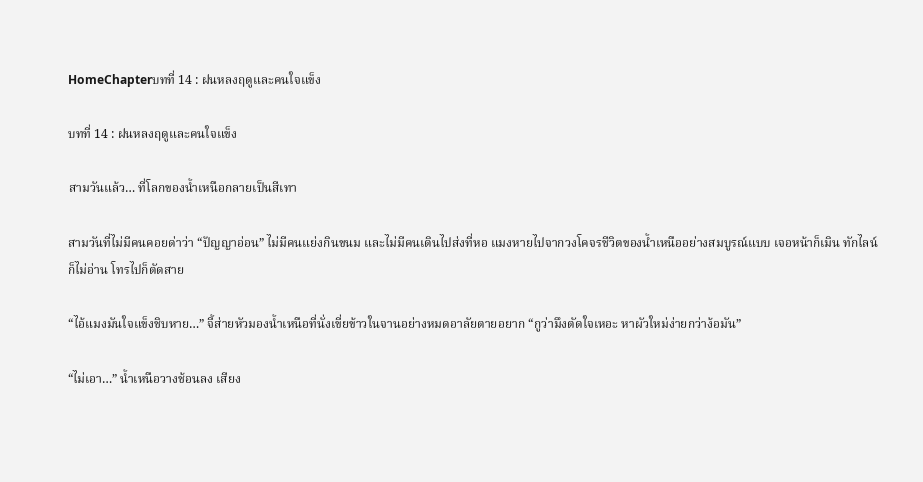HomeChapterบทที่ 14 : ฝนหลงฤดูและคนใจแข็ง

บทที่ 14 : ฝนหลงฤดูและคนใจแข็ง

สามวันแล้ว… ที่โลกของน้ำเหนือกลายเป็นสีเทา

สามวันที่ไม่มีคนคอยด่าว่า “ปัญญาอ่อน” ไม่มีคนแย่งกินขนม และไม่มีคนเดินไปส่งที่หอ แมงหายไปจากวงโคจรชีวิตของน้ำเหนืออย่างสมบูรณ์แบบ เจอหน้าก็เมิน ทักไลน์ก็ไม่อ่าน โทรไปก็ตัดสาย

“ไอ้แมงมันใจแข็งชิบหาย…” จี้ส่ายหัวมองน้ำเหนือที่นั่งเขี่ยข้าวในจานอย่างหมดอาลัยตายอยาก “กูว่ามึงตัดใจเหอะ หาผัวใหม่ง่ายกว่าง้อมัน”

“ไม่เอา…” น้ำเหนือวางช้อนลง เสียง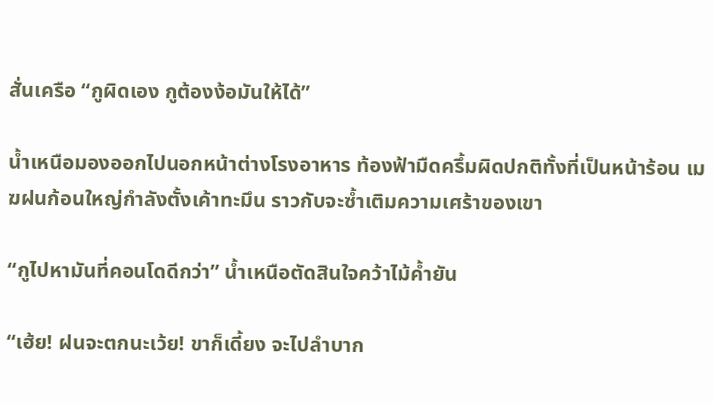สั่นเครือ “กูผิดเอง กูต้องง้อมันให้ได้”

น้ำเหนือมองออกไปนอกหน้าต่างโรงอาหาร ท้องฟ้ามืดครึ้มผิดปกติทั้งที่เป็นหน้าร้อน เมฆฝนก้อนใหญ่กำลังตั้งเค้าทะมึน ราวกับจะซ้ำเติมความเศร้าของเขา

“กูไปหามันที่คอนโดดีกว่า” น้ำเหนือตัดสินใจคว้าไม้ค้ำยัน

“เฮ้ย! ฝนจะตกนะเว้ย! ขาก็เดี้ยง จะไปลำบาก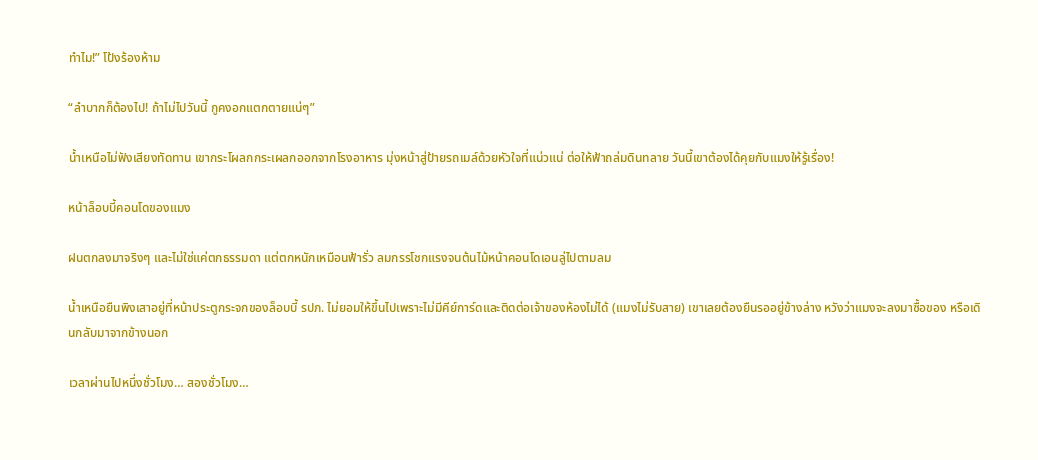ทำไม!” โป้งร้องห้าม

“ลำบากก็ต้องไป! ถ้าไม่ไปวันนี้ กูคงอกแตกตายแน่ๆ”

น้ำเหนือไม่ฟังเสียงทัดทาน เขากระโผลกกระเผลกออกจากโรงอาหาร มุ่งหน้าสู่ป้ายรถเมล์ด้วยหัวใจที่แน่วแน่ ต่อให้ฟ้าถล่มดินทลาย วันนี้เขาต้องได้คุยกับแมงให้รู้เรื่อง!

หน้าล็อบบี้คอนโดของแมง

ฝนตกลงมาจริงๆ และไม่ใช่แค่ตกธรรมดา แต่ตกหนักเหมือนฟ้ารั่ว ลมกรรโชกแรงจนต้นไม้หน้าคอนโดเอนลู่ไปตามลม

น้ำเหนือยืนพิงเสาอยู่ที่หน้าประตูกระจกของล็อบบี้ รปภ. ไม่ยอมให้ขึ้นไปเพราะไม่มีคีย์การ์ดและติดต่อเจ้าของห้องไม่ได้ (แมงไม่รับสาย) เขาเลยต้องยืนรออยู่ข้างล่าง หวังว่าแมงจะลงมาซื้อของ หรือเดินกลับมาจากข้างนอก

เวลาผ่านไปหนึ่งชั่วโมง… สองชั่วโมง…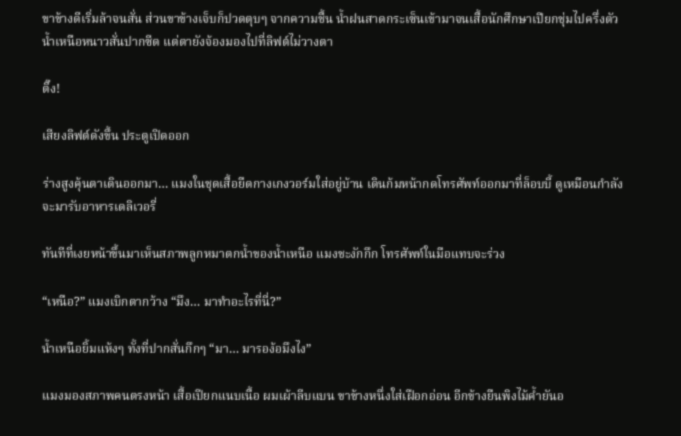ขาข้างดีเริ่มล้าจนสั่น ส่วนขาข้างเจ็บก็ปวดตุบๆ จากความชื้น น้ำฝนสาดกระเซ็นเข้ามาจนเสื้อนักศึกษาเปียกชุ่มไปครึ่งตัว น้ำเหนือหนาวสั่นปากซีด แต่ตายังจ้องมองไปที่ลิฟต์ไม่วางตา

ติ๊ง!

เสียงลิฟต์ดังขึ้น ประตูเปิดออก

ร่างสูงคุ้นตาเดินออกมา… แมงในชุดเสื้อยืดกางเกงวอร์มใส่อยู่บ้าน เดินก้มหน้ากดโทรศัพท์ออกมาที่ล็อบบี้ ดูเหมือนกำลังจะมารับอาหารเดลิเวอรี่

ทันทีที่เงยหน้าขึ้นมาเห็นสภาพลูกหมาตกน้ำของน้ำเหนือ แมงชะงักกึก โทรศัพท์ในมือแทบจะร่วง

“เหนือ?” แมงเบิกตากว้าง “มึง… มาทำอะไรที่นี่?”

น้ำเหนือยิ้มแห้งๆ ทั้งที่ปากสั่นกึกๆ “มา… มารอง้อมึงไง”

แมงมองสภาพคนตรงหน้า เสื้อเปียกแนบเนื้อ ผมเผ้าลีบแบน ขาข้างหนึ่งใส่เฝือกอ่อน อีกข้างยืนพิงไม้ค้ำยันอ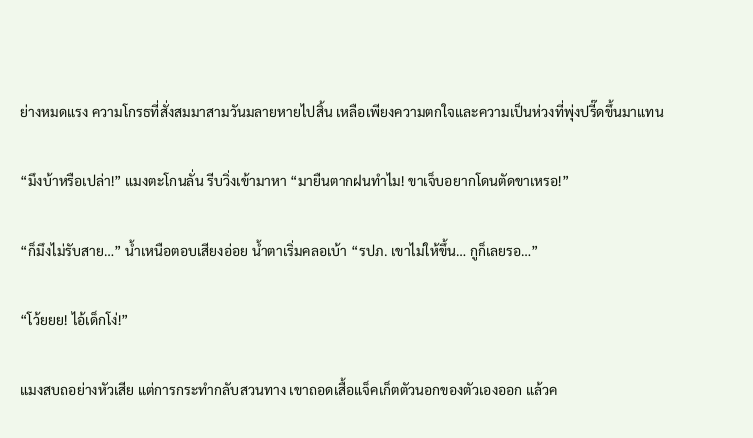ย่างหมดแรง ความโกรธที่สั่งสมมาสามวันมลายหายไปสิ้น เหลือเพียงความตกใจและความเป็นห่วงที่พุ่งปรี๊ดขึ้นมาแทน

“มึงบ้าหรือเปล่า!” แมงตะโกนลั่น รีบวิ่งเข้ามาหา “มายืนตากฝนทำไม! ขาเจ็บอยากโดนตัดขาเหรอ!”

“ก็มึงไม่รับสาย…” น้ำเหนือตอบเสียงอ่อย น้ำตาเริ่มคลอเบ้า “รปภ. เขาไม่ให้ขึ้น… กูก็เลยรอ…”

“โว้ยยย! ไอ้เด็กโง่!”

แมงสบถอย่างหัวเสีย แต่การกระทำกลับสวนทาง เขาถอดเสื้อแจ็คเก็ตตัวนอกของตัวเองออก แล้วค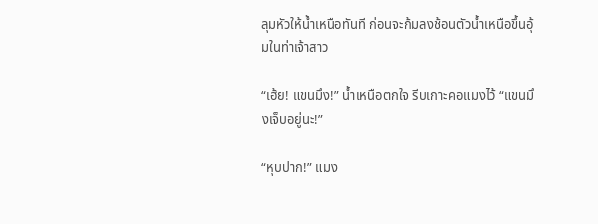ลุมหัวให้น้ำเหนือทันที ก่อนจะก้มลงช้อนตัวน้ำเหนือขึ้นอุ้มในท่าเจ้าสาว

“เฮ้ย! แขนมึง!” น้ำเหนือตกใจ รีบเกาะคอแมงไว้ “แขนมึงเจ็บอยู่นะ!”

“หุบปาก!” แมง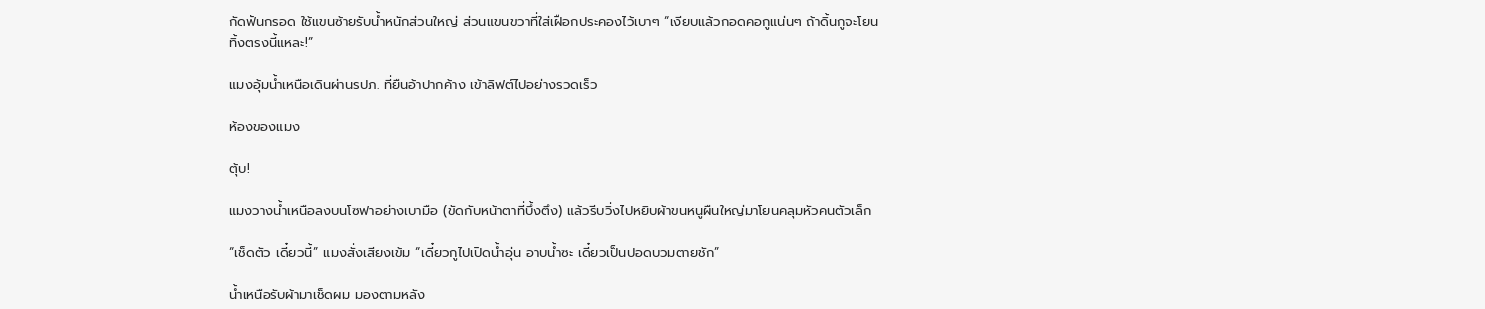กัดฟันกรอด ใช้แขนซ้ายรับน้ำหนักส่วนใหญ่ ส่วนแขนขวาที่ใส่เฝือกประคองไว้เบาๆ “เงียบแล้วกอดคอกูแน่นๆ ถ้าดิ้นกูจะโยนทิ้งตรงนี้แหละ!”

แมงอุ้มน้ำเหนือเดินผ่านรปภ. ที่ยืนอ้าปากค้าง เข้าลิฟต์ไปอย่างรวดเร็ว

ห้องของแมง

ตุ้บ!

แมงวางน้ำเหนือลงบนโซฟาอย่างเบามือ (ขัดกับหน้าตาที่บึ้งตึง) แล้วรีบวิ่งไปหยิบผ้าขนหนูผืนใหญ่มาโยนคลุมหัวคนตัวเล็ก

“เช็ดตัว เดี๋ยวนี้” แมงสั่งเสียงเข้ม “เดี๋ยวกูไปเปิดน้ำอุ่น อาบน้ำซะ เดี๋ยวเป็นปอดบวมตายชัก”

น้ำเหนือรับผ้ามาเช็ดผม มองตามหลัง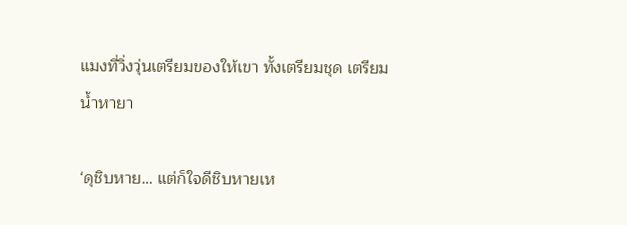แมงที่วิ่งวุ่นเตรียมของให้เขา ทั้งเตรียมชุด เตรียมน้ำหายา

‘ดุชิบหาย… แต่ก็ใจดีชิบหายเห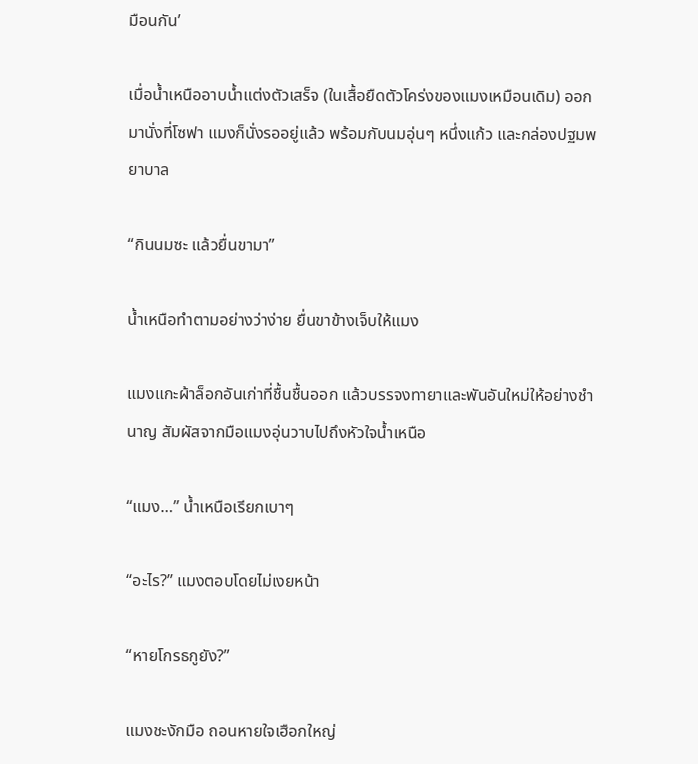มือนกัน’

เมื่อน้ำเหนืออาบน้ำแต่งตัวเสร็จ (ในเสื้อยืดตัวโคร่งของแมงเหมือนเดิม) ออกมานั่งที่โซฟา แมงก็นั่งรออยู่แล้ว พร้อมกับนมอุ่นๆ หนึ่งแก้ว และกล่องปฐมพยาบาล

“กินนมซะ แล้วยื่นขามา”

น้ำเหนือทำตามอย่างว่าง่าย ยื่นขาข้างเจ็บให้แมง

แมงแกะผ้าล็อกอันเก่าที่ชื้นชื้นออก แล้วบรรจงทายาและพันอันใหม่ให้อย่างชำนาญ สัมผัสจากมือแมงอุ่นวาบไปถึงหัวใจน้ำเหนือ

“แมง…” น้ำเหนือเรียกเบาๆ

“อะไร?” แมงตอบโดยไม่เงยหน้า

“หายโกรธกูยัง?”

แมงชะงักมือ ถอนหายใจเฮือกใหญ่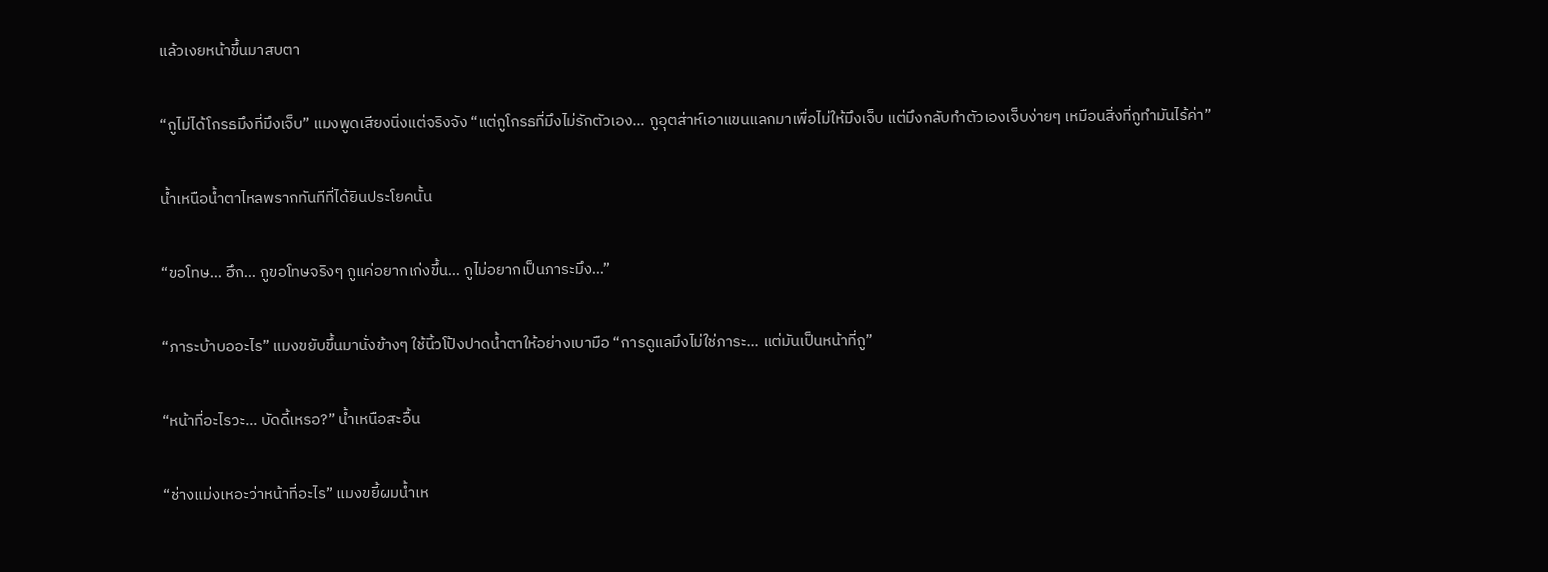แล้วเงยหน้าขึ้นมาสบตา

“กูไม่ได้โกรธมึงที่มึงเจ็บ” แมงพูดเสียงนิ่งแต่จริงจัง “แต่กูโกรธที่มึงไม่รักตัวเอง… กูอุตส่าห์เอาแขนแลกมาเพื่อไม่ให้มึงเจ็บ แต่มึงกลับทำตัวเองเจ็บง่ายๆ เหมือนสิ่งที่กูทำมันไร้ค่า”

น้ำเหนือน้ำตาไหลพรากทันทีที่ได้ยินประโยคนั้น

“ขอโทษ… ฮึก… กูขอโทษจริงๆ กูแค่อยากเก่งขึ้น… กูไม่อยากเป็นภาระมึง…”

“ภาระบ้าบออะไร” แมงขยับขึ้นมานั่งข้างๆ ใช้นิ้วโป้งปาดน้ำตาให้อย่างเบามือ “การดูแลมึงไม่ใช่ภาระ… แต่มันเป็นหน้าที่กู”

“หน้าที่อะไรวะ… บัดดี้เหรอ?” น้ำเหนือสะอื้น

“ช่างแม่งเหอะว่าหน้าที่อะไร” แมงขยี้ผมน้ำเห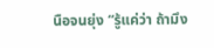นือจนยุ่ง “รู้แค่ว่า ถ้ามึง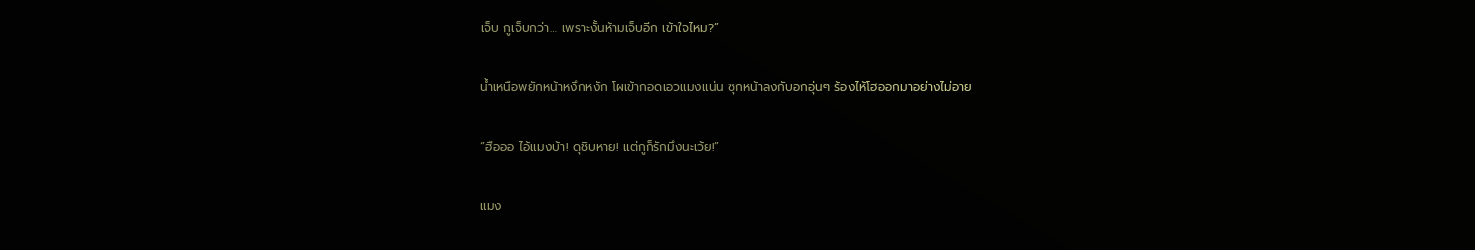เจ็บ กูเจ็บกว่า… เพราะงั้นห้ามเจ็บอีก เข้าใจไหม?”

น้ำเหนือพยักหน้าหงึกหงัก โผเข้ากอดเอวแมงแน่น ซุกหน้าลงกับอกอุ่นๆ ร้องไห้โฮออกมาอย่างไม่อาย

“ฮือออ ไอ้แมงบ้า! ดุชิบหาย! แต่กูก็รักมึงนะเว้ย!”

แมง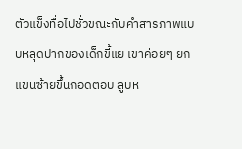ตัวแข็งทื่อไปชั่วขณะกับคำสารภาพแบบหลุดปากของเด็กขี้แย เขาค่อยๆ ยกแขนซ้ายขึ้นกอดตอบ ลูบห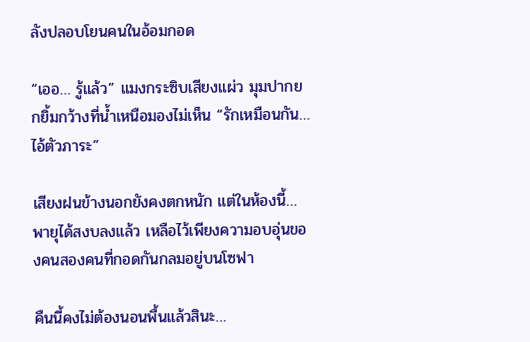ลังปลอบโยนคนในอ้อมกอด

“เออ… รู้แล้ว” แมงกระซิบเสียงแผ่ว มุมปากยกยิ้มกว้างที่น้ำเหนือมองไม่เห็น “รักเหมือนกัน… ไอ้ตัวภาระ”

เสียงฝนข้างนอกยังคงตกหนัก แต่ในห้องนี้… พายุได้สงบลงแล้ว เหลือไว้เพียงความอบอุ่นของคนสองคนที่กอดกันกลมอยู่บนโซฟา

คืนนี้คงไม่ต้องนอนพื้นแล้วสินะ…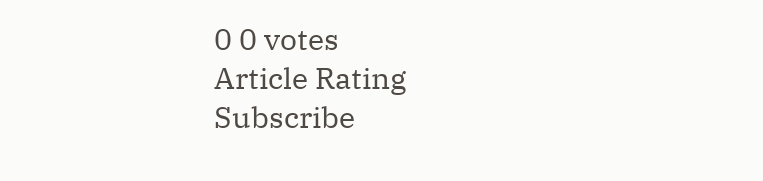0 0 votes
Article Rating
Subscribe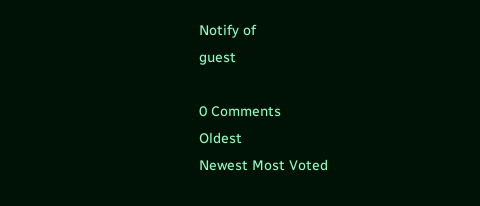Notify of
guest

0 Comments
Oldest
Newest Most Voted